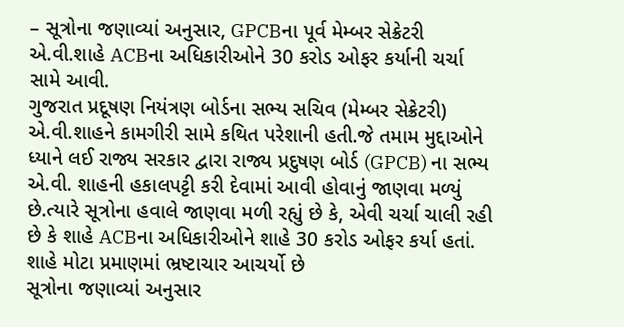– સૂત્રોના જણાવ્યાં અનુસાર, GPCBના પૂર્વ મેમ્બર સેક્રેટરી એ.વી.શાહે ACBના અધિકારીઓને 30 કરોડ ઓફર કર્યાની ચર્ચા સામે આવી.
ગુજરાત પ્રદૂષણ નિયંત્રણ બોર્ડના સભ્ય સચિવ (મેમ્બર સેક્રેટરી) એ.વી.શાહને કામગીરી સામે કથિત પરેશાની હતી.જે તમામ મુદ્દાઓને ધ્યાને લઈ રાજ્ય સરકાર દ્વારા રાજ્ય પ્રદુષણ બોર્ડ (GPCB) ના સભ્ય એ.વી. શાહની હકાલપટ્ટી કરી દેવામાં આવી હોવાનું જાણવા મળ્યું છે.ત્યારે સૂત્રોના હવાલે જાણવા મળી રહ્યું છે કે, એવી ચર્ચા ચાલી રહી છે કે શાહે ACBના અધિકારીઓને શાહે 30 કરોડ ઓફર કર્યા હતાં.
શાહે મોટા પ્રમાણમાં ભ્રષ્ટાચાર આચર્યો છે
સૂત્રોના જણાવ્યાં અનુસાર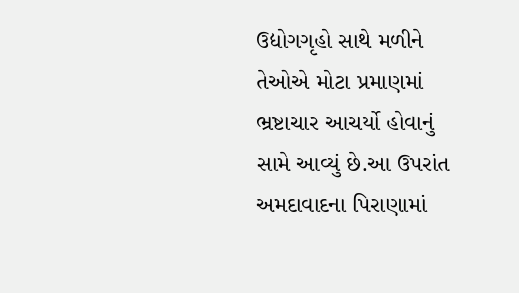ઉદ્યોગગૃહો સાથે મળીને તેઓએ મોટા પ્રમાણમાં ભ્રષ્ટાચાર આચર્યો હોવાનું સામે આવ્યું છે.આ ઉપરાંત અમદાવાદના પિરાણામાં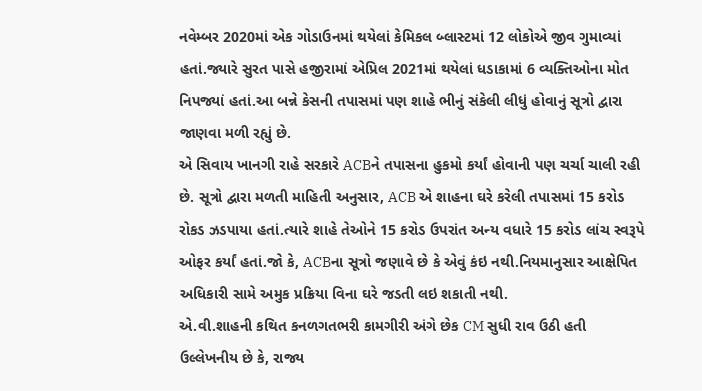નવેમ્બર 2020માં એક ગોડાઉનમાં થયેલાં કેમિકલ બ્લાસ્ટમાં 12 લોકોએ જીવ ગુમાવ્યાં હતાં.જ્યારે સુરત પાસે હજીરામાં એપ્રિલ 2021માં થયેલાં ધડાકામાં 6 વ્યક્તિઓના મોત નિપજ્યાં હતાં.આ બન્ને કેસની તપાસમાં પણ શાહે ભીનું સંકેલી લીધું હોવાનું સૂત્રો દ્વારા જાણવા મળી રહ્યું છે.
એ સિવાય ખાનગી રાહે સરકારે ACBને તપાસના હુકમો કર્યાં હોવાની પણ ચર્ચા ચાલી રહી છે. સૂત્રો દ્વારા મળતી માહિતી અનુસાર, ACB એ શાહના ઘરે કરેલી તપાસમાં 15 કરોડ રોકડ ઝડપાયા હતાં.ત્યારે શાહે તેઓને 15 કરોડ ઉપરાંત અન્ય વધારે 15 કરોડ લાંચ સ્વરૂપે ઓફર કર્યાં હતાં.જો કે, ACBના સૂત્રો જણાવે છે કે એવું કંઇ નથી.નિયમાનુસાર આક્ષેપિત અધિકારી સામે અમુક પ્રક્રિયા વિના ઘરે જડતી લઇ શકાતી નથી.
એ.વી.શાહની કથિત કનળગતભરી કામગીરી અંગે છેક CM સુધી રાવ ઉઠી હતી
ઉલ્લેખનીય છે કે, રાજ્ય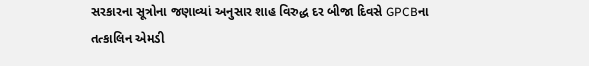સરકારના સૂત્રોના જણાવ્યાં અનુસાર શાહ વિરુદ્ધ દર બીજા દિવસે GPCBના તત્કાલિન એમડી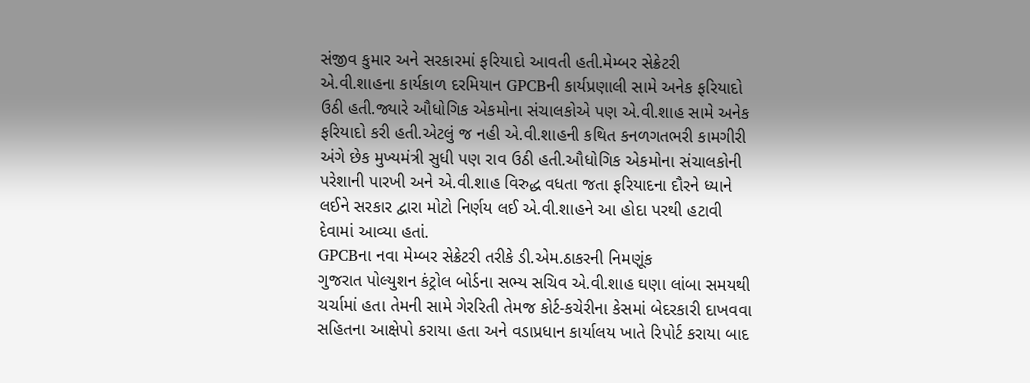સંજીવ કુમાર અને સરકારમાં ફરિયાદો આવતી હતી.મેમ્બર સેક્રેટરી એ.વી.શાહના કાર્યકાળ દરમિયાન GPCBની કાર્યપ્રણાલી સામે અનેક ફરિયાદો ઉઠી હતી.જ્યારે ઔધોગિક એકમોના સંચાલકોએ પણ એ.વી.શાહ સામે અનેક ફરિયાદો કરી હતી.એટલું જ નહી એ.વી.શાહની કથિત કનળગતભરી કામગીરી અંગે છેક મુખ્યમંત્રી સુધી પણ રાવ ઉઠી હતી.ઔધોગિક એકમોના સંચાલકોની પરેશાની પારખી અને એ.વી.શાહ વિરુદ્ધ વધતા જતા ફરિયાદના દૌરને ધ્યાને લઈને સરકાર દ્વારા મોટો નિર્ણય લઈ એ.વી.શાહને આ હોદા પરથી હટાવી દેવામાં આવ્યા હતાં.
GPCBના નવા મેમ્બર સેક્રેટરી તરીકે ડી.એમ.ઠાકરની નિમણૂંક
ગુજરાત પોલ્યુશન કંટ્રોલ બોર્ડના સભ્ય સચિવ એ.વી.શાહ ઘણા લાંબા સમયથી ચર્ચામાં હતા તેમની સામે ગેરરિતી તેમજ કોર્ટ-કચેરીના કેસમાં બેદરકારી દાખવવા સહિતના આક્ષેપો કરાયા હતા અને વડાપ્રધાન કાર્યાલય ખાતે રિપોર્ટ કરાયા બાદ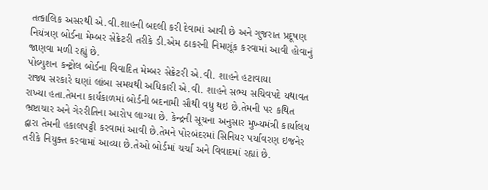તત્કાલિક અસરથી એ.વી.શાહની બદલી કરી દેવામાં આવી છે અને ગુજરાત પ્રદૂષણ નિયંત્રણ બોર્ડના મેમ્બર સેક્રેટરી તરીકે ડી.એમ ઠાકરની નિમણૂંક કરવામાં આવી હોવાનું જાણવા મળી રહ્યું છે.
પોલ્યુશન કન્ટ્રોલ બોર્ડના વિવાદિત મેમ્બર સેક્રેટરી એ.વી. શાહને હટાવાયા
રાજ્ય સરકારે ઘણાં લાંબા સમયથી અધિકારી એ.વી. શાહને સભ્ય સચિવપદે યથાવત રાખ્યા હતા.તેમના કાર્યકાળમાં બોર્ડની બદનામી સૌથી વધુ થઇ છે.તેમની પર કથિત ભ્રષ્ટાચાર અને ગેરરીતિના આરોપ લાગ્યા છે. કેન્દ્રની સૂચના અનુસાર મુખ્યમંત્રી કાર્યાલય દ્વારા તેમની હકાલપટ્ટી કરવામાં આવી છે.તેમને પોરબંદરમાં સિનિયર પર્યાવરણ ઇજનેર તરીકે નિયુક્ત કરવામાં આવ્યા છે.તેઓ બોર્ડમાં ચર્ચા અને વિવાદમાં રહ્યાં છે.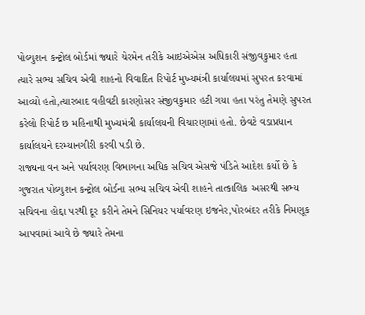પોલ્યુશન કન્ટ્રોલ બોર્ડમાં જ્યારે ચેરમેન તરીકે આઇએએસ અધિકારી સંજીવકુમાર હતા ત્યારે સભ્ય સચિવ એવી શાહનો વિવાદિત રિપોર્ટ મુખ્યમંત્રી કાર્યાલયમાં સુપરત કરવામાં આવ્યો હતો,ત્યારબાદ વહીવટી કારણોસર સંજીવકુમાર હટી ગયા હતા પરંતુ તેમણે સુપરત કરેલો રિપોર્ટ છ મહિનાથી મુખ્યમંત્રી કાર્યાલયની વિચારણામાં હતો. છેવટે વડાપ્રધાન કાર્યાલયને દરમ્યાનગીરી કરવી પડી છે.
રાજ્યના વન અને પર્યાવરણ વિભાગના અધિક સચિવ એસજે પંડિતે આદેશ કર્યો છે કે ગુજરાત પોલ્યુશન કન્ટ્રોલ બોર્ડના સભ્ય સચિવ એવી શાહને તાત્કાલિક અસરથી સભ્ય સચિવના હોદ્દા પરથી દૂર કરીને તેમને સિનિયર પર્યાવરણ ઇજનેર,પોરબંદર તરીકે નિમણૂક આપવામાં આવે છે જ્યારે તેમના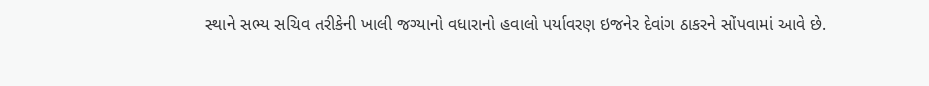સ્થાને સભ્ય સચિવ તરીકેની ખાલી જગ્યાનો વધારાનો હવાલો પર્યાવરણ ઇજનેર દેવાંગ ઠાકરને સોંપવામાં આવે છે.